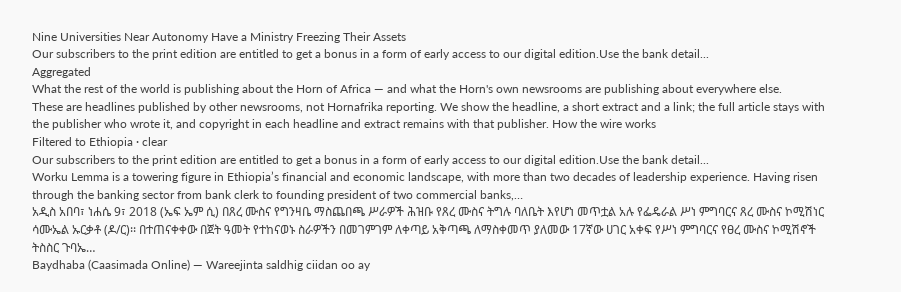Nine Universities Near Autonomy Have a Ministry Freezing Their Assets
Our subscribers to the print edition are entitled to get a bonus in a form of early access to our digital edition.Use the bank detail...
Aggregated
What the rest of the world is publishing about the Horn of Africa — and what the Horn's own newsrooms are publishing about everywhere else.
These are headlines published by other newsrooms, not Hornafrika reporting. We show the headline, a short extract and a link; the full article stays with the publisher who wrote it, and copyright in each headline and extract remains with that publisher. How the wire works
Filtered to Ethiopia · clear
Our subscribers to the print edition are entitled to get a bonus in a form of early access to our digital edition.Use the bank detail...
Worku Lemma is a towering figure in Ethiopia’s financial and economic landscape, with more than two decades of leadership experience. Having risen through the banking sector from bank clerk to founding president of two commercial banks,…
አዲስ አበባ፣ ነሐሴ 9፣ 2018 (ኤፍ ኤም ሲ) በጸረ ሙስና የግንዛቤ ማስጨበጫ ሥራዎች ሕዝቡ የጸረ ሙስና ትግሉ ባለቤት እየሆነ መጥቷል አሉ የፌዴራል ሥነ ምግባርና ጸረ ሙስና ኮሚሽነር ሳሙኤል ኡርቃቶ (ዶ/ር)፡፡ በተጠናቀቀው በጀት ዓመት የተከናወኑ ስራዎችን በመገምገም ለቀጣይ አቅጣጫ ለማስቀመጥ ያለመው 17ኛው ሀገር አቀፍ የሥነ ምግባርና የፀረ ሙስና ኮሚሽኖች ትስስር ጉባኤ…
Baydhaba (Caasimada Online) — Wareejinta saldhig ciidan oo ay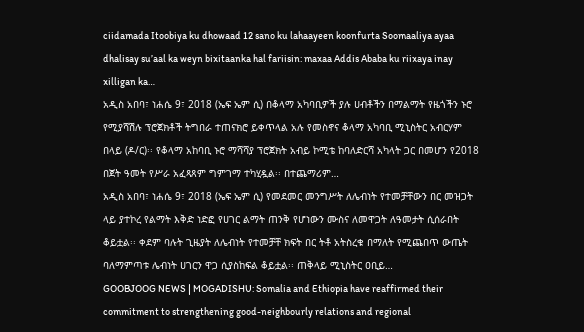ciidamada Itoobiya ku dhowaad 12 sano ku lahaayeen koonfurta Soomaaliya ayaa dhalisay su’aal ka weyn bixitaanka hal fariisin: maxaa Addis Ababa ku riixaya inay xilligan ka…
አዲስ አበባ፣ ነሐሴ 9፣ 2018 (ኤፍ ኤም ሲ) በቆላማ አካባቢዎች ያሉ ሀብቶችን በማልማት የዜጎችን ኑሮ የሚያሻሽሉ ፕሮጀክቶች ትግበራ ተጠናክሮ ይቀጥላል አሉ የመስኖና ቆላማ አካባቢ ሚኒስትር አብርሃም በላይ (ዶ/ር)፡፡ የቆላማ አከባቢ ኑሮ ማሻሻያ ፕሮጀክት አብይ ኮሚቴ ከባለድርሻ አካላት ጋር በመሆን የ2018 በጀት ዓመት የሥራ አፈጻጸም ግምገማ ተካሂዷል፡፡ በተጨማሪም…
አዲስ አበባ፣ ነሐሴ 9፣ 2018 (ኤፍ ኤም ሲ) የመደመር መንግሥት ለሌብነት የተመቻቸውን በር መዝጋት ላይ ያተኮረ የልማት እቅድ ነድፎ የሀገር ልማት ጠንቅ የሆነውን ሙስና ለመዋጋት ለዓመታት ሲሰራበት ቆይቷል፡፡ ቀደም ባሉት ጊዜያት ለሌብነት የተመቻቸ ክፍት በር ትቶ አትስረቁ በማለት የሚጨበጥ ውጤት ባለማምጣቱ ሌብነት ሀገርን ዋጋ ሲያስከፍል ቆይቷል፡፡ ጠቅላይ ሚኒስትር ዐቢይ…
GOOBJOOG NEWS | MOGADISHU: Somalia and Ethiopia have reaffirmed their commitment to strengthening good-neighbourly relations and regional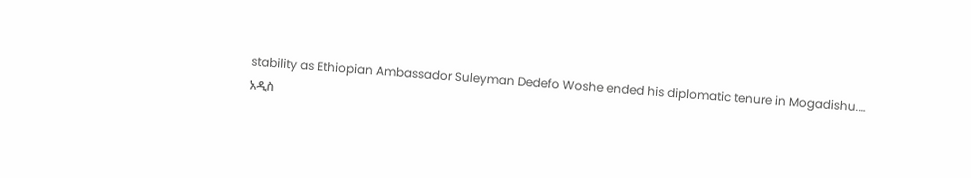stability as Ethiopian Ambassador Suleyman Dedefo Woshe ended his diplomatic tenure in Mogadishu.…
አዲስ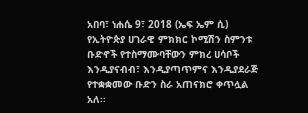አበባ፣ ነሐሴ 9፣ 2018 (ኤፍ ኤም ሲ) የኢትዮጵያ ሀገራዊ ምክክር ኮሚሽን ስምንቱ ቡድኖች የተስማሙባቸውን ምክረ ሀሳቦች እንዲያናብብ፣ እንዲያጣጥምና እንዲያደራጅ የተቋቋመው ቡድን ስራ አጠናክሮ ቀጥሏል አለ፡፡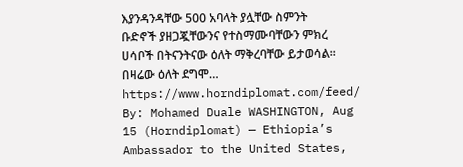እያንዳንዳቸው 500 አባላት ያሏቸው ስምንት ቡድኖች ያዘጋጇቸውንና የተስማሙባቸውን ምክረ ሀሳቦች በትናንትናው ዕለት ማቅረባቸው ይታወሳል፡፡ በዛሬው ዕለት ደግሞ…
https://www.horndiplomat.com/feed/ By: Mohamed Duale WASHINGTON, Aug 15 (Horndiplomat) — Ethiopia’s Ambassador to the United States,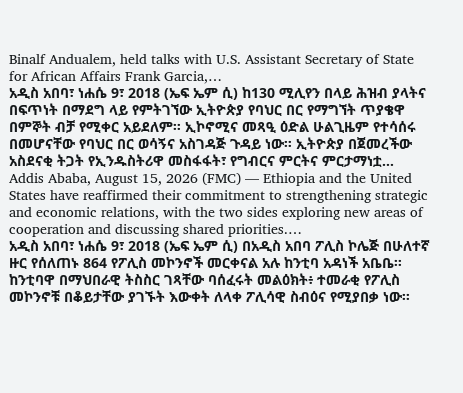Binalf Andualem, held talks with U.S. Assistant Secretary of State for African Affairs Frank Garcia,…
አዲስ አበባ፣ ነሐሴ 9፣ 2018 (ኤፍ ኤም ሲ) ከ130 ሚሊየን በላይ ሕዝብ ያላትና በፍጥነት በማደግ ላይ የምትገኘው ኢትዮጵያ የባህር በር የማግኘት ጥያቄዋ በምኞት ብቻ የሚቀር አይደለም። ኢኮኖሚና መጻዒ ዕድል ሁልጊዜም የተሳሰሩ በመሆናቸው የባህር በር ወሳኝና አስገዳጅ ጉዳይ ነው። ኢትዮጵያ በጀመረችው አስደናቂ ትጋት የኢንዱስትሪዋ መስፋፋት፣ የግብርና ምርትና ምርታማነቷ…
Addis Ababa, August 15, 2026 (FMC) — Ethiopia and the United States have reaffirmed their commitment to strengthening strategic and economic relations, with the two sides exploring new areas of cooperation and discussing shared priorities.…
አዲስ አበባ፣ ነሐሴ 9፣ 2018 (ኤፍ ኤም ሲ) በአዲስ አበባ ፖሊስ ኮሌጅ በሁለተኛ ዙር የሰለጠኑ 864 የፖሊስ መኮንኖች መርቀናል አሉ ከንቲባ አዳነች አቤቤ፡፡ ከንቲባዋ በማህበራዊ ትስስር ገጻቸው ባሰፈሩት መልዕክት፥ ተመራቂ የፖሊስ መኮንኖቹ በቆይታቸው ያገኙት እውቀት ለላቀ ፖሊሳዊ ስብዕና የሚያበቃ ነው፡፡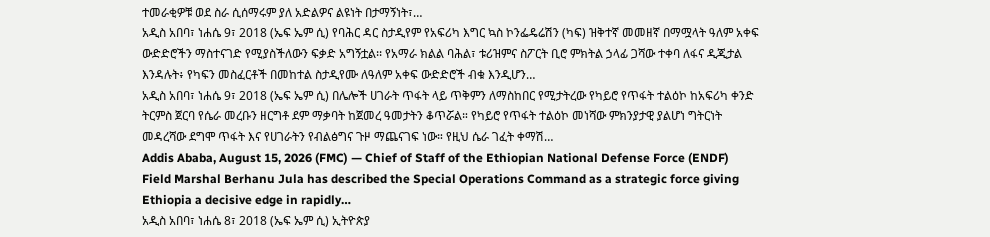ተመራቂዎቹ ወደ ስራ ሲሰማሩም ያለ አድልዎና ልዩነት በታማኝነት፣…
አዲስ አበባ፣ ነሐሴ 9፣ 2018 (ኤፍ ኤም ሲ) የባሕር ዳር ስታዲየም የአፍሪካ እግር ኳስ ኮንፌዴሬሽን (ካፍ) ዝቅተኛ መመዘኛ በማሟላት ዓለም አቀፍ ውድድሮችን ማስተናገድ የሚያስችለውን ፍቃድ አግኝቷል፡፡ የአማራ ክልል ባሕል፣ ቱሪዝምና ስፖርት ቢሮ ምክትል ኃላፊ ጋሻው ተቀባ ለፋና ዲጂታል እንዳሉት፥ የካፍን መስፈርቶች በመከተል ስታዲየሙ ለዓለም አቀፍ ውድድሮች ብቁ እንዲሆን…
አዲስ አበባ፣ ነሐሴ 9፣ 2018 (ኤፍ ኤም ሲ) በሌሎች ሀገራት ጥፋት ላይ ጥቅምን ለማስከበር የሚታትረው የካይሮ የጥፋት ተልዕኮ ከአፍሪካ ቀንድ ትርምስ ጀርባ የሴራ መረቡን ዘርግቶ ደም ማቃባት ከጀመረ ዓመታትን ቆጥሯል። የካይሮ የጥፋት ተልዕኮ መነሻው ምክንያታዊ ያልሆነ ግትርነት መዳረሻው ደግሞ ጥፋት እና የሀገራትን የብልፅግና ጉዞ ማጨናገፍ ነው። የዚህ ሴራ ገፈት ቀማሽ…
Addis Ababa, August 15, 2026 (FMC) — Chief of Staff of the Ethiopian National Defense Force (ENDF) Field Marshal Berhanu Jula has described the Special Operations Command as a strategic force giving Ethiopia a decisive edge in rapidly…
አዲስ አበባ፣ ነሐሴ 8፣ 2018 (ኤፍ ኤም ሲ) ኢትዮጵያ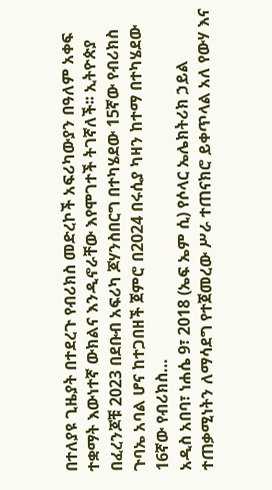በተለያዩ ጊዜያት በተደረጉ የብሪክስ መድረኮች አፍሪካውያን በዓለም አቀፍ ተቋማት እውነተኛ ውክልና እንዲኖራቸው እየሞገተች ትገኛለች፡፡ ኢትዮጵያ በፈረንጆቹ 2023 በደቡብ አፍሪካ ጆሃንስበርግ በተካሄደው 15ኛው የብሪክስ ጉባኤ አባል ሆና ከተጋበዘች ጀምሮ በ2024 በሩሲያ ካዛን ከተማ በተካሄደው 16ኛው የብሪክስ…
አዲስ አበባ፣ ነሐሴ 9፣ 2018 (ኤፍ ኤም ሲ) የሶላር ኤሌክትሪክ ኃይል ተጠቃሚነትን ለማሳደግ የተጀመረው ሥራ ተጠናክሮ ይቀጥላል አለ የውሃ እና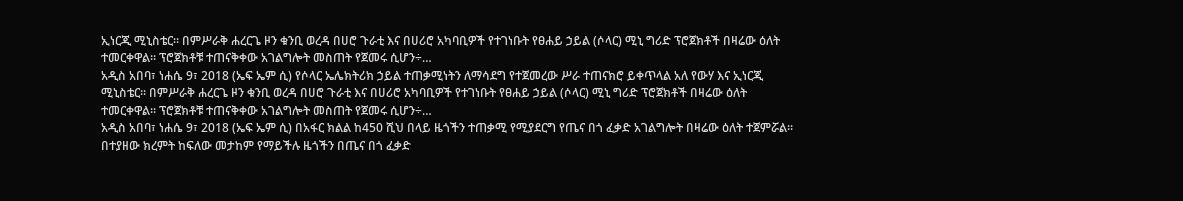ኢነርጂ ሚኒስቴር። በምሥራቅ ሐረርጌ ዞን ቁንቢ ወረዳ በሀሮ ጉራቲ እና በሀሪሮ አካባቢዎች የተገነቡት የፀሐይ ኃይል (ሶላር) ሚኒ ግሪድ ፕሮጀክቶች በዛሬው ዕለት ተመርቀዋል። ፕሮጀክቶቹ ተጠናቅቀው አገልግሎት መስጠት የጀመሩ ሲሆን÷…
አዲስ አበባ፣ ነሐሴ 9፣ 2018 (ኤፍ ኤም ሲ) የሶላር ኤሌክትሪክ ኃይል ተጠቃሚነትን ለማሳደግ የተጀመረው ሥራ ተጠናክሮ ይቀጥላል አለ የውሃ እና ኢነርጂ ሚኒስቴር። በምሥራቅ ሐረርጌ ዞን ቁንቢ ወረዳ በሀሮ ጉራቲ እና በሀሪሮ አካባቢዎች የተገነቡት የፀሐይ ኃይል (ሶላር) ሚኒ ግሪድ ፕሮጀክቶች በዛሬው ዕለት ተመርቀዋል። ፕሮጀክቶቹ ተጠናቅቀው አገልግሎት መስጠት የጀመሩ ሲሆን÷…
አዲስ አበባ፣ ነሐሴ 9፣ 2018 (ኤፍ ኤም ሲ) በአፋር ክልል ከ450 ሺህ በላይ ዜጎችን ተጠቃሚ የሚያደርግ የጤና በጎ ፈቃድ አገልግሎት በዛሬው ዕለት ተጀምሯል። በተያዘው ክረምት ከፍለው መታከም የማይችሉ ዜጎችን በጤና በጎ ፈቃድ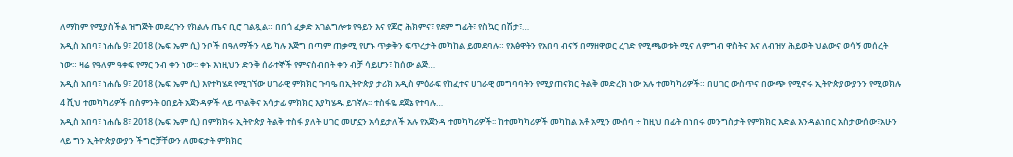ለማከም የሚያስችል ዝግጅት መደረጉን የክልሉ ጤና ቢሮ ገልጿል። በበጎ ፈቃድ አገልግሎቱ የዓይን እና የጆሮ ሕክምና፣ የደም ግፊት፣ የስኳር በሽታ፣…
አዲስ አበባ፣ ነሐሴ 9፣ 2018 (ኤፍ ኤም ሲ) ንቦች በዓለማችን ላይ ካሉ እጅግ በጣም ጠቃሚ የሆኑ ጥቃቅን ፍጥረታት መካከል ይመደባሉ። የእፅዋትን የአበባ ብናኝ በማዘዋወር ረገድ የሚጫወቱት ሚና ለምግብ ዋስትና እና ለብዝሃ ሕይወት ህልውና ወሳኝ መሰረት ነው። ዛሬ የዓለም ዓቀፍ የማር ንብ ቀን ነው፡፡ ቀኑ እነዚህን ድንቅ ሰራተኞች የምናስብበት ቀን ብቻ ሳይሆን፣ ከሰው ልጅ…
አዲስ አበባ፣ ነሐሴ 9፣ 2018 (ኤፍ ኤም ሲ) እየተካሄደ የሚገኘው ሀገራዊ ምክክር ጉባዔ በኢትዮጵያ ታሪክ አዲስ ምዕራፍ የከፈተና ሀገራዊ መግባባትን የሚያጠናክር ትልቅ መድረክ ነው አሉ ተመካካሪዎች። በሀገር ውስጥና በውጭ የሚኖሩ ኢትዮጵያውያንን የሚወክሉ 4 ሺህ ተመካካሪዎች በስምንት ዐበይት አጀንዳዎች ላይ ጥልቅና አሳታፊ ምክክር እያካሄዱ ይገኛሉ፡፡ ተስፋዬ ደጀኔ የተባሉ…
አዲስ አበባ፣ ነሐሴ 8፣ 2018 (ኤፍ ኤም ሲ) በምክክሩ ኢትዮጵያ ትልቅ ተስፋ ያለት ሀገር መሆኗን አሳይታለች አሉ የአጀንዳ ተመካካሪዎች፡፡ ከተመካካሪዎች መካከል አቶ አሚን ሙሰባ ÷ ከዚህ በፊት በነበሩ መንግስታት የምክክር እድል እንዳልነበር አስታውሰው፣አሁን ላይ ግን ኢትዮጵያውያን ችግሮቻቸውን ለመፍታት ምክክር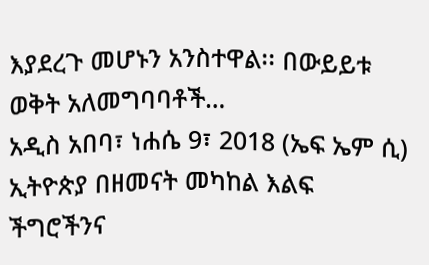እያደረጉ መሆኑን አንስተዋል፡፡ በውይይቱ ወቅት አለመግባባቶች…
አዲስ አበባ፣ ነሐሴ 9፣ 2018 (ኤፍ ኤም ሲ) ኢትዮጵያ በዘመናት መካከል እልፍ ችግሮችንና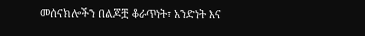መሰናክሎችን በልጆቿ ቆራጥነት፣ አንድነት እና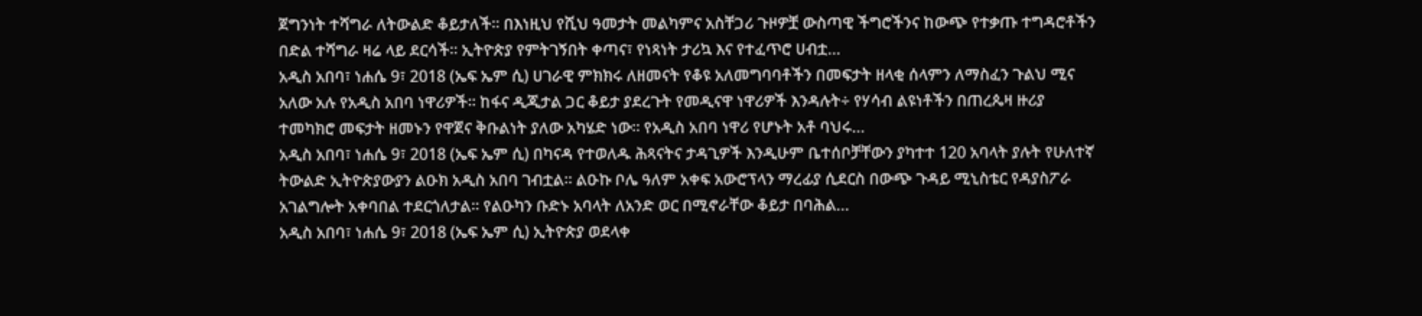ጀግንነት ተሻግራ ለትውልድ ቆይታለች፡፡ በእነዚህ የሺህ ዓመታት መልካምና አስቸጋሪ ጉዞዎቿ ውስጣዊ ችግሮችንና ከውጭ የተቃጡ ተግዳሮቶችን በድል ተሻግራ ዛሬ ላይ ደርሳች፡፡ ኢትዮጵያ የምትገኝበት ቀጣና፣ የነጻነት ታሪኳ እና የተፈጥሮ ሀብቷ…
አዲስ አበባ፣ ነሐሴ 9፣ 2018 (ኤፍ ኤም ሲ) ሀገራዊ ምክክሩ ለዘመናት የቆዩ አለመግባባቶችን በመፍታት ዘላቂ ሰላምን ለማስፈን ጉልህ ሚና አለው አሉ የአዲስ አበባ ነዋሪዎች። ከፋና ዲጂታል ጋር ቆይታ ያደረጉት የመዲናዋ ነዋሪዎች እንዳሉት÷ የሃሳብ ልዩነቶችን በጠረጴዛ ዙሪያ ተመካክሮ መፍታት ዘመኑን የዋጀና ቅቡልነት ያለው አካሄድ ነው። የአዲስ አበባ ነዋሪ የሆኑት አቶ ባህሩ…
አዲስ አበባ፣ ነሐሴ 9፣ 2018 (ኤፍ ኤም ሲ) በካናዳ የተወለዱ ሕጻናትና ታዳጊዎች እንዲሁም ቤተሰቦቻቸውን ያካተተ 120 አባላት ያሉት የሁለተኛ ትውልድ ኢትዮጵያውያን ልዑክ አዲስ አበባ ገብቷል። ልዑኩ ቦሌ ዓለም አቀፍ አውሮፕላን ማረፊያ ሲደርስ በውጭ ጉዳይ ሚኒስቴር የዳያስፖራ አገልግሎት አቀባበል ተደርጎለታል። የልዑካን ቡድኑ አባላት ለአንድ ወር በሚኖራቸው ቆይታ በባሕል…
አዲስ አበባ፣ ነሐሴ 9፣ 2018 (ኤፍ ኤም ሲ) ኢትዮጵያ ወደላቀ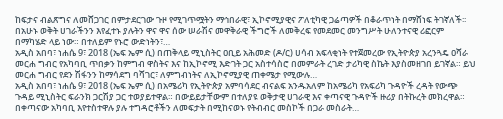ከፍታና ብልጽግና ለመሸጋገር በምታደርገው ጉዞ የሚገጥሟትን ማኅበራዊ፣ ኢኮኖሚያዊና ፖለቲካዊ ጋሬጣዎች በቆራጥነት በማሸነፍ ትገኛለች፡፡ በአሁኑ ወቅት ሀገራችንን እየፈተኑ ያሉትን ዋና ዋና ሰው ሠራሽና መዋቅራዊ ችግሮች ለመቅረፍ የመደመር መንግሥት ሁለንተናዊ ሪፎርም በማካሄድ ላይ ነው። በተለይም የኑሮ ውድነትን፣…
አዲስ አበባ፣ ነሐሴ 9፣ 2018 (ኤፍ ኤም ሲ) በጠቅላይ ሚኒስትር ዐቢይ አሕመድ (ዶ/ር) ሀሳብ አፍላቂነት የተጀመረው የኢትዮጵያ አረንጓዴ ዐሻራ መርሐ ግብር የአካባቢ ጥበቃን ከምግብ ዋስትና እና ከኢኮኖሚ እድገት ጋር አስተሳስሮ በመምራት ረገድ ታሪካዊ ስኬት እያስመዘገበ ይገኛል። ይህ መርሐ ግብር የደን ሽፋንን ከማሳደግ ባሻገር፣ ለምግብነትና ለኢኮኖሚያዊ ጠቀሜታ የሚውሉ…
አዲስ አበባ፣ ነሐሴ 9፣ 2018 (ኤፍ ኤም ሲ) በአሜሪካ የኢትዮጵያ አምባሳደር ብናልፍ አንዱአለም ከአሜሪካ የአፍሪካ ጉዳዮች ረዳት የውጭ ጉዳይ ሚኒስትር ፍራንክ ጋርሽያ ጋር ተወያይተዋል። በውይይታቸውም በተለያዩ ወቅታዊ ሀገራዊ እና ቀጣናዊ ጉዳዮች ዙሪያ በትኩረት መክረዋል። በቀጣናው አካባቢ እየተስተዋሉ ያሉ ተግዳሮቶችን ለመፍታት በሚከናወኑ የትብብር መስኮች በጋራ መስራት…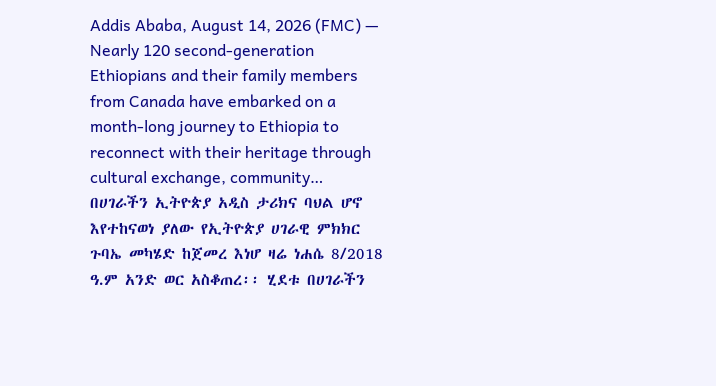Addis Ababa, August 14, 2026 (FMC) — Nearly 120 second-generation Ethiopians and their family members from Canada have embarked on a month-long journey to Ethiopia to reconnect with their heritage through cultural exchange, community…
በሀገራችን ኢትዮጵያ አዲስ ታሪክና ባህል ሆኖ እየተከናወነ ያለው የኢትዮጵያ ሀገራዊ ምክክር ጉባኤ መካሄድ ከጀመረ እነሆ ዛሬ ነሐሴ 8/2018 ዓ.ም አንድ ወር አስቆጠረ፡፡ ሂደቱ በሀገራችን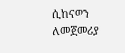ሲከናወን ለመጀመሪያ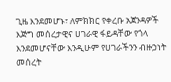ጊዜ እንደመሆኑ፣ ለምክክር የቀረቡ አጀንዳዎች እጅግ መሰረታዊና ሀገራዊ ፋይዳቸው የጎላ እንደመሆናቸው እንዲሁም የሀገራችንን ብዙኃነት መሰረት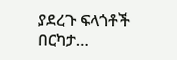ያደረጉ ፍላጎቶች በርካታ…